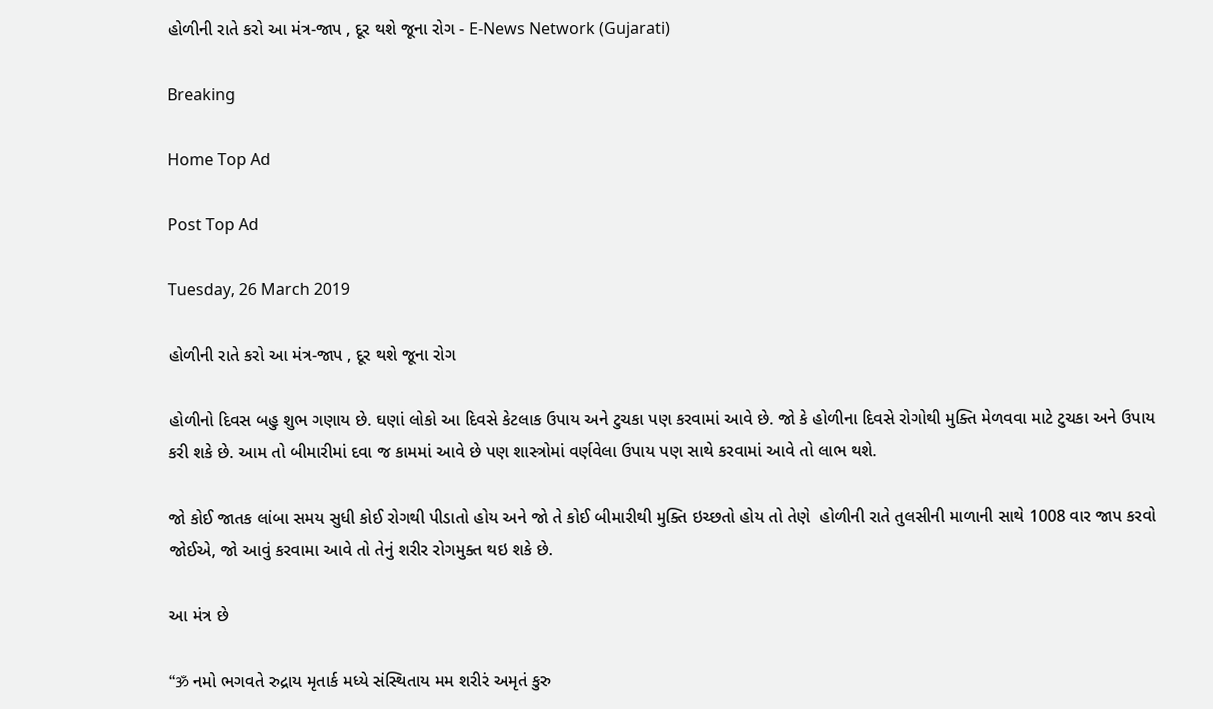હોળીની રાતે કરો આ મંત્ર-જાપ , દૂર થશે જૂના રોગ - E-News Network (Gujarati)

Breaking

Home Top Ad

Post Top Ad

Tuesday, 26 March 2019

હોળીની રાતે કરો આ મંત્ર-જાપ , દૂર થશે જૂના રોગ

હોળીનો દિવસ બહુ શુભ ગણાય છે. ઘણાં લોકો આ દિવસે કેટલાક ઉપાય અને ટુચકા પણ કરવામાં આવે છે. જો કે હોળીના દિવસે રોગોથી મુક્તિ મેળવવા માટે ટુચકા અને ઉપાય કરી શકે છે. આમ તો બીમારીમાં દવા જ કામમાં આવે છે પણ શાસ્ત્રોમાં વર્ણવેલા ઉપાય પણ સાથે કરવામાં આવે તો લાભ થશે.

જો કોઈ જાતક લાંબા સમય સુધી કોઈ રોગથી પીડાતો હોય અને જો તે કોઈ બીમારીથી મુક્તિ ઇચ્છતો હોય તો તેણે  હોળીની રાતે તુલસીની માળાની સાથે 1008 વાર જાપ કરવો જોઈએ, જો આવું કરવામા આવે તો તેનું શરીર રોગમુક્ત થઇ શકે છે.

આ મંત્ર છે

“ॐ નમો ભગવતે રુદ્રાય મૃતાર્ક મધ્યે સંસ્થિતાય મમ શરીરં અમૃતં કુરુ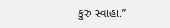કુરુ સ્વાહા.”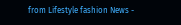from Lifestyle fashion News -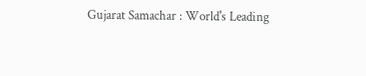Gujarat Samachar : World's Leading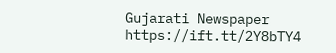Gujarati Newspaper https://ift.tt/2Y8bTY4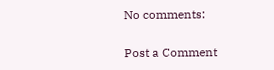No comments:

Post a Comment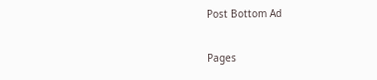Post Bottom Ad

Pages